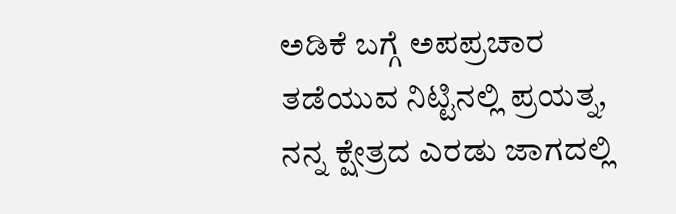ಅಡಿಕೆ ಬಗ್ಗೆ ಅಪಪ್ರಚಾರ ತಡೆಯುವ ನಿಟ್ಟಿನಲ್ಲಿ ಪ್ರಯತ್ನ, ನನ್ನ ಕ್ಷೇತ್ರದ ಎರಡು ಜಾಗದಲ್ಲಿ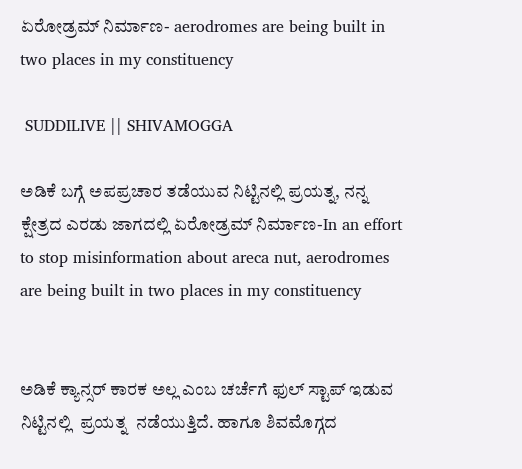ಏರೋಡ್ರಮ್ ನಿರ್ಮಾಣ- aerodromes are being built in two places in my constituency

 SUDDILIVE || SHIVAMOGGA

ಅಡಿಕೆ ಬಗ್ಗೆ ಅಪಪ್ರಚಾರ ತಡೆಯುವ ನಿಟ್ಟಿನಲ್ಲಿ ಪ್ರಯತ್ನ, ನನ್ನ ಕ್ಷೇತ್ರದ ಎರಡು ಜಾಗದಲ್ಲಿ ಏರೋಡ್ರಮ್ ನಿರ್ಮಾಣ-In an effort to stop misinformation about areca nut, aerodromes are being built in two places in my constituency


ಅಡಿಕೆ ಕ್ಯಾನ್ಸರ್ ಕಾರಕ ಅಲ್ಲ ಎಂಬ ಚರ್ಚೆಗೆ ಫುಲ್ ಸ್ಟಾಪ್ ಇಡುವ ನಿಟ್ಟಿನಲ್ಲಿ  ಪ್ರಯತ್ನ  ನಡೆಯುತ್ತಿದೆ. ಹಾಗೂ ಶಿವಮೊಗ್ಗದ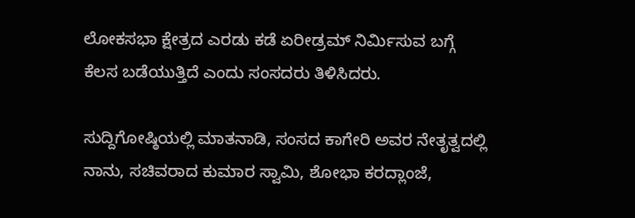ಲೋಕಸಭಾ ಕ್ಷೇತ್ರದ ಎರಡು ಕಡೆ ಏರೀಡ್ರಮ್ ನಿರ್ಮಿಸುವ ಬಗ್ಗೆ ಕೆಲಸ ಬಡೆಯುತ್ತಿದೆ ಎಂದು ಸಂಸದರು ತಿಳಿಸಿದರು.

ಸುದ್ದಿಗೋಷ್ಠಿಯಲ್ಲಿ ಮಾತನಾಡಿ, ಸಂಸದ ಕಾಗೇರಿ ಅವರ ನೇತೃತ್ವದಲ್ಲಿ ನಾನು, ಸಚಿವರಾದ ಕುಮಾರ ಸ್ವಾಮಿ, ಶೋಭಾ ಕರದ್ಲಾಂಜೆ,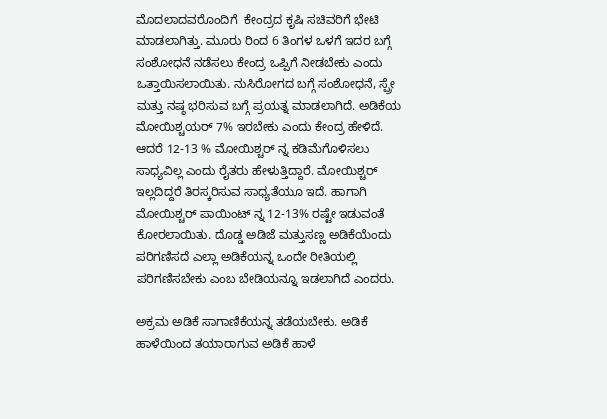ಮೊದಲಾದವರೊಂದಿಗೆ  ಕೇಂದ್ರದ ಕೃಷಿ ಸಚಿವರಿಗೆ ಭೇಟಿ ಮಾಡಲಾಗಿತ್ತು. ಮೂರು ರಿಂದ 6 ತಿಂಗಳ ಒಳಗೆ ಇದರ ಬಗ್ಗೆ ಸಂಶೋಧನೆ ನಡೆಸಲು ಕೇಂದ್ರ ಒಪ್ಪಿಗೆ ನೀಡಬೇಕು ಎಂದು ಒತ್ತಾಯಿಸಲಾಯಿತು. ನುಸಿರೋಗದ ಬಗ್ಗೆ ಸಂಶೋಧನೆ, ಸ್ಪ್ರೇ ಮತ್ತು ನಷ್ಠ ಭರಿಸುವ ಬಗ್ಗೆ ಪ್ರಯತ್ನ ಮಾಡಲಾಗಿದೆ. ಅಡಿಕೆಯ ಮೋಯಿಶ್ಚಯರ್ 7% ಇರಬೇಕು ಎಂದು ಕೇಂದ್ರ ಹೇಳಿದೆ. ಆದರೆ 12-13 % ಮೋಯಿಶ್ಚರ್ ನ್ನ ಕಡಿಮೆಗೊಳಿಸಲು ಸಾಧ್ಯವಿಲ್ಲ ಎಂದು ರೈತರು ಹೇಳುತ್ತಿದ್ದಾರೆ. ಮೋಯಿಶ್ಚರ್ ಇಲ್ಲದಿದ್ದರೆ ತಿರಸ್ಕರಿಸುವ ಸಾಧ್ಯತೆಯೂ ಇದೆ. ಹಾಗಾಗಿ ಮೋಯಿಶ್ಚರ್ ಪಾಯಿಂಟ್ ನ್ನ 12-13% ರಷ್ಟೇ ಇಡುವಂತೆ ಕೋರಲಾಯಿತು. ದೊಡ್ಡ ಅಡಿಜೆ ಮತ್ತುಸಣ್ಣ ಅಡಿಕೆಯೆಂದು ಪರಿಗಣಿಸದೆ ಎಲ್ಲಾ ಅಡಿಕೆಯನ್ನ ಒಂದೇ ರೀತಿಯಲ್ಲಿ ಪರಿಗಣಿಸಬೇಕು ಎಂಬ ಬೇಡಿಯನ್ನೂ ಇಡಲಾಗಿದೆ ಎಂದರು.

ಅಕ್ರಮ ಅಡಿಕೆ ಸಾಗಾಣಿಕೆಯನ್ನ ತಡೆಯಬೇಕು. ಅಡಿಕೆ ಹಾಳೆಯಿಂದ ತಯಾರಾಗುವ ಅಡಿಕೆ ಹಾಳೆ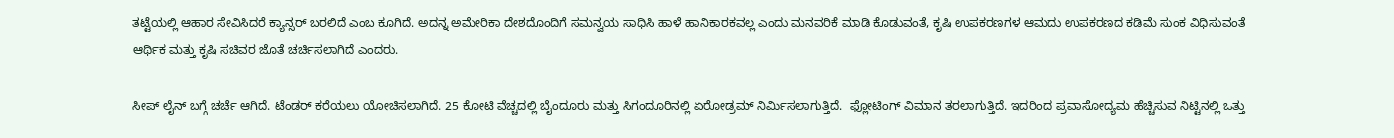ತಟ್ಟೆಯಲ್ಲಿ ಆಹಾರ ಸೇವಿಸಿದರೆ ಕ್ಯಾನ್ಸರ್ ಬರಲಿದೆ ಎಂಬ ಕೂಗಿದೆ. ಅದನ್ನ ಅಮೇರಿಕಾ ದೇಶದೊಂದಿಗೆ ಸಮನ್ವಯ ಸಾಧಿಸಿ ಹಾಳೆ ಹಾನಿಕಾರಕವಲ್ಲ ಎಂದು ಮನವರಿಕೆ ಮಾಡಿ ಕೊಡುವಂತೆ, ಕೃಷಿ ಉಪಕರಣಗಳ ಆಮದು ಉಪಕರಣದ ಕಡಿಮೆ ಸುಂಕ ವಿಧಿಸುವಂತೆ ಆರ್ಥಿಕ ಮತ್ತು ಕೃಷಿ ಸಚಿವರ ಜೊತೆ ಚರ್ಚಿಸಲಾಗಿದೆ ಎಂದರು.

ಸೀಪ್ ಲೈನ್ ಬಗ್ಗೆ ಚರ್ಚೆ ಆಗಿದೆ. ಟೆಂಡರ್ ಕರೆಯಲು ಯೋಚಿಸಲಾಗಿದೆ. 25 ಕೋಟಿ ವೆಚ್ಚದಲ್ಲಿ ಬೈಂದೂರು ಮತ್ತು ಸಿಗಂದೂರಿನಲ್ಲಿ ಏರೋಡ್ರಮ್ ನಿರ್ಮಿಸಲಾಗುತ್ತಿದೆ.  ಫ್ಲೋಟಿಂಗ್ ವಿಮಾನ ತರಲಾಗುತ್ತಿದೆ. ಇದರಿಂದ ಪ್ರವಾಸೋದ್ಯಮ ಹೆಚ್ಚಿಸುವ ನಿಟ್ಟಿನಲ್ಲಿ ಒತ್ತು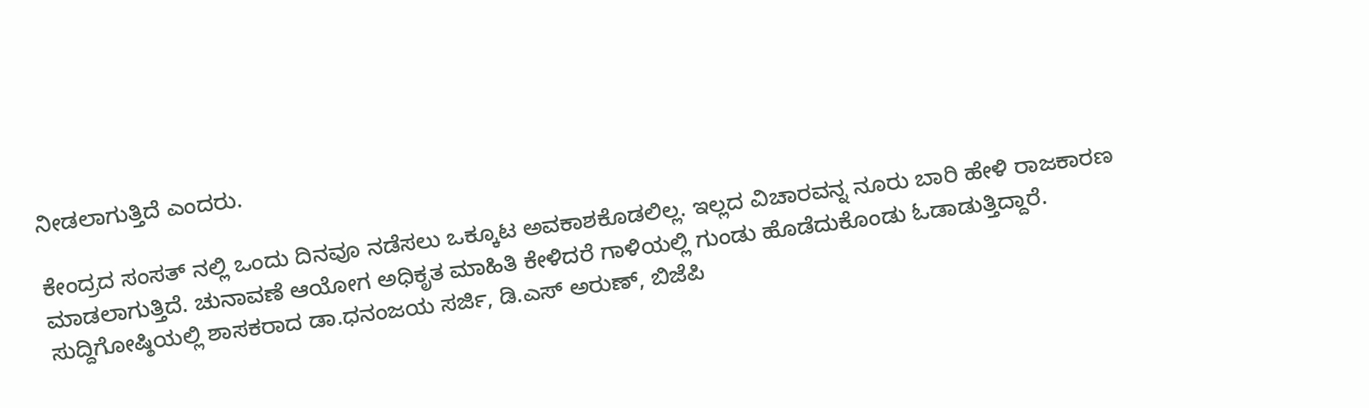ನೀಡಲಾಗುತ್ತಿದೆ ಎಂದರು.

ಕೇಂದ್ರದ ಸಂಸತ್ ನಲ್ಲಿ ಒಂದು ದಿನವೂ ನಡೆಸಲು ಒಕ್ಕೂಟ ಅವಕಾಶಕೊಡಲಿಲ್ಲ. ಇಲ್ಲದ ವಿಚಾರವನ್ನ‌ ನೂರು ಬಾರಿ ಹೇಳಿ ರಾಜಕಾರಣ ಮಾಡಲಾಗುತ್ತಿದೆ. ಚುನಾವಣೆ ಆಯೋಗ ಅಧಿಕೃತ ಮಾಹಿತಿ ಕೇಳಿದರೆ ಗಾಳಿಯಲ್ಲಿ ಗುಂಡು ಹೊಡೆದುಕೊಂಡು ಓಡಾಡುತ್ತಿದ್ದಾರೆ. ಸುದ್ದಿಗೋಷ್ಠಿಯಲ್ಲಿ ಶಾಸಕರಾದ ಡಾ.ಧನಂಜಯ ಸರ್ಜಿ, ಡಿ.ಎಸ್ ಅರುಣ್, ಬಿಜೆಪಿ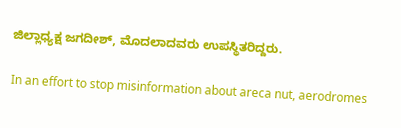ಜಿಲ್ಲಾಧ್ಯಕ್ಷ ಜಗದೀಶ್, ಮೊದಲಾದವರು ಉಪಸ್ಥಿತರಿದ್ದರು.

In an effort to stop misinformation about areca nut, aerodromes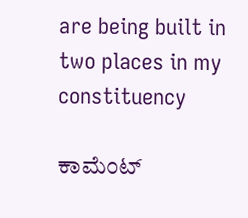are being built in two places in my constituency

ಕಾಮೆಂಟ್‌‌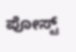ಪೋಸ್ಟ್‌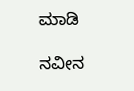ಮಾಡಿ

ನವೀನ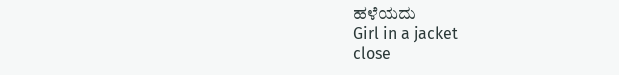ಹಳೆಯದು
Girl in a jacket
close